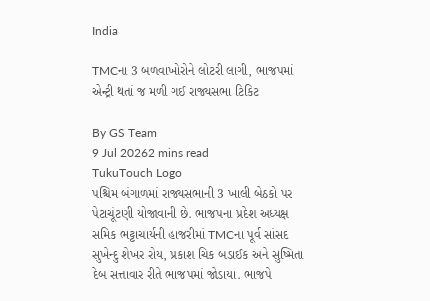India

TMCના 3 બળવાખોરોને લોટરી લાગી, ભાજપમાં એન્ટ્રી થતાં જ મળી ગઈ રાજ્યસભા ટિકિટ

By GS Team
9 Jul 20262 mins read
TukuTouch Logo
પશ્ચિમ બંગાળમાં રાજ્યસભાની 3 ખાલી બેઠકો પર પેટાચૂંટણી યોજાવાની છે. ભાજપના પ્રદેશ અધ્યક્ષ સમિક ભટ્ટાચાર્યની હાજરીમાં TMCના પૂર્વ સાંસદ સુખેન્દુ શેખર રોય, પ્રકાશ ચિક બડાઈક અને સુષ્મિતા દેબ સત્તાવાર રીતે ભાજપમાં જોડાયા. ભાજપે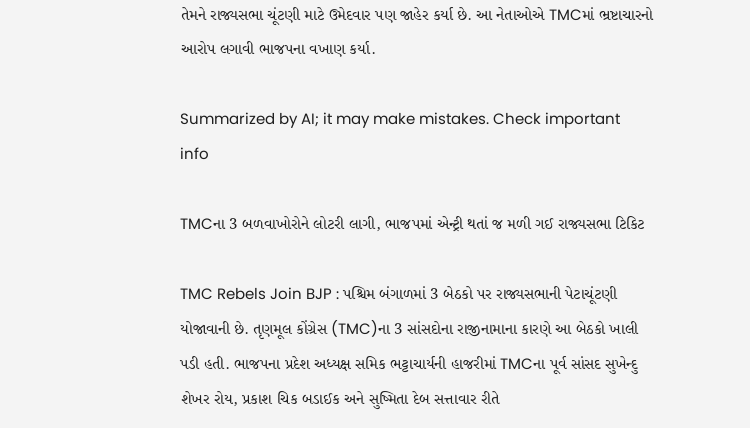તેમને રાજ્યસભા ચૂંટણી માટે ઉમેદવાર પણ જાહેર કર્યા છે. આ નેતાઓએ TMCમાં ભ્રષ્ટાચારનો આરોપ લગાવી ભાજપના વખાણ કર્યા.

Summarized by AI; it may make mistakes. Check important info

TMCના 3 બળવાખોરોને લોટરી લાગી, ભાજપમાં એન્ટ્રી થતાં જ મળી ગઈ રાજ્યસભા ટિકિટ

TMC Rebels Join BJP : પશ્ચિમ બંગાળમાં 3 બેઠકો પર રાજ્યસભાની પેટાચૂંટણી યોજાવાની છે. તૃણમૂલ કોંગ્રેસ (TMC)ના 3 સાંસદોના રાજીનામાના કારણે આ બેઠકો ખાલી પડી હતી. ભાજપના પ્રદેશ અધ્યક્ષ સમિક ભટ્ટાચાર્યની હાજરીમાં TMCના પૂર્વ સાંસદ સુખેન્દુ શેખર રોય, પ્રકાશ ચિક બડાઈક અને સુષ્મિતા દેબ સત્તાવાર રીતે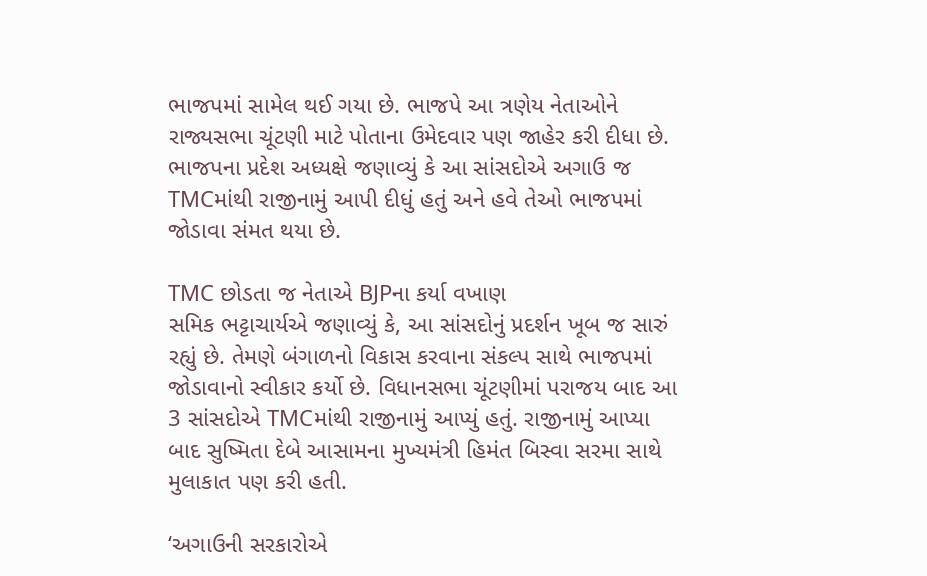ભાજપમાં સામેલ થઈ ગયા છે. ભાજપે આ ત્રણેય નેતાઓને રાજ્યસભા ચૂંટણી માટે પોતાના ઉમેદવાર પણ જાહેર કરી દીધા છે. ભાજપના પ્રદેશ અધ્યક્ષે જણાવ્યું કે આ સાંસદોએ અગાઉ જ TMCમાંથી રાજીનામું આપી દીધું હતું અને હવે તેઓ ભાજપમાં જોડાવા સંમત થયા છે.

TMC છોડતા જ નેતાએ BJPના કર્યા વખાણ
સમિક ભટ્ટાચાર્યએ જણાવ્યું કે, આ સાંસદોનું પ્રદર્શન ખૂબ જ સારું રહ્યું છે. તેમણે બંગાળનો વિકાસ કરવાના સંકલ્પ સાથે ભાજપમાં જોડાવાનો સ્વીકાર કર્યો છે. વિધાનસભા ચૂંટણીમાં પરાજય બાદ આ 3 સાંસદોએ TMCમાંથી રાજીનામું આપ્યું હતું. રાજીનામું આપ્યા બાદ સુષ્મિતા દેબે આસામના મુખ્યમંત્રી હિમંત બિસ્વા સરમા સાથે મુલાકાત પણ કરી હતી.

‘અગાઉની સરકારોએ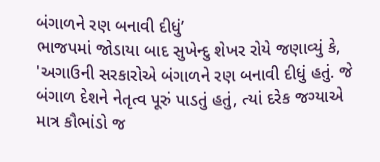બંગાળને રણ બનાવી દીધું’
ભાજપમાં જોડાયા બાદ સુખેન્દુ શેખર રોયે જણાવ્યું કે, 'અગાઉની સરકારોએ બંગાળને રણ બનાવી દીધું હતું. જે બંગાળ દેશને નેતૃત્વ પૂરું પાડતું હતું, ત્યાં દરેક જગ્યાએ માત્ર કૌભાંડો જ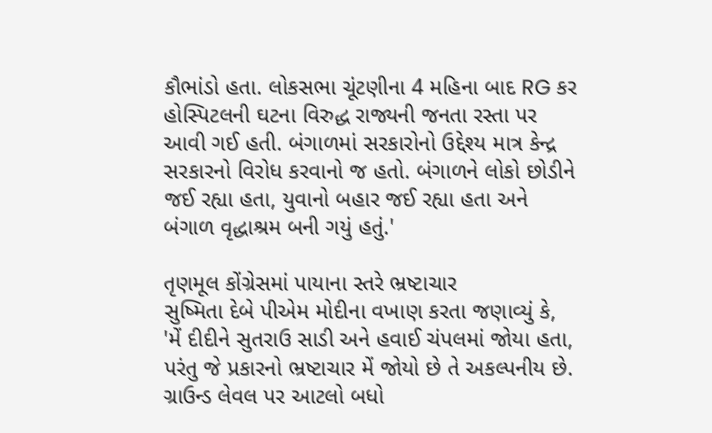કૌભાંડો હતા. લોકસભા ચૂંટણીના 4 મહિના બાદ RG કર હોસ્પિટલની ઘટના વિરુદ્ધ રાજ્યની જનતા રસ્તા પર આવી ગઈ હતી. બંગાળમાં સરકારોનો ઉદ્દેશ્ય માત્ર કેન્દ્ર સરકારનો વિરોધ કરવાનો જ હતો. બંગાળને લોકો છોડીને જઈ રહ્યા હતા, યુવાનો બહાર જઈ રહ્યા હતા અને બંગાળ વૃદ્ધાશ્રમ બની ગયું હતું.'

તૃણમૂલ કોંગ્રેસમાં પાયાના સ્તરે ભ્રષ્ટાચાર
સુષ્મિતા દેબે પીએમ મોદીના વખાણ કરતા જણાવ્યું કે, 'મેં દીદીને સુતરાઉ સાડી અને હવાઈ ચંપલમાં જોયા હતા, પરંતુ જે પ્રકારનો ભ્રષ્ટાચાર મેં જોયો છે તે અકલ્પનીય છે. ગ્રાઉન્ડ લેવલ પર આટલો બધો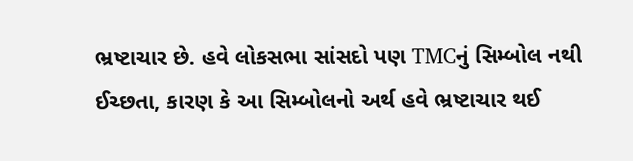ભ્રષ્ટાચાર છે. હવે લોકસભા સાંસદો પણ TMCનું સિમ્બોલ નથી ઈચ્છતા, કારણ કે આ સિમ્બોલનો અર્થ હવે ભ્રષ્ટાચાર થઈ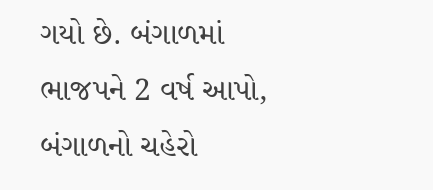ગયો છે. બંગાળમાં ભાજપને 2 વર્ષ આપો, બંગાળનો ચહેરો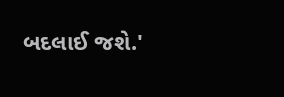બદલાઈ જશે.'